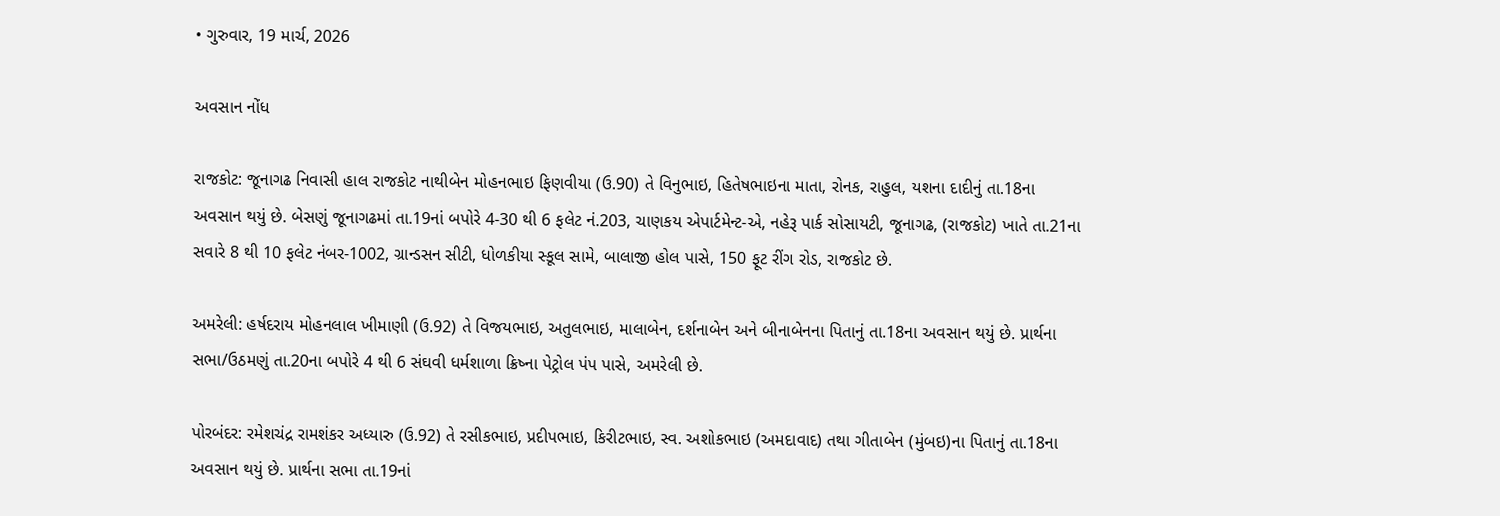• ગુરુવાર, 19 માર્ચ, 2026

અવસાન નોંધ

રાજકોટ: જૂનાગઢ નિવાસી હાલ રાજકોટ નાથીબેન મોહનભાઇ ફિણવીયા (ઉ.90) તે વિનુભાઇ, હિતેષભાઇના માતા, રોનક, રાહુલ, યશના દાદીનું તા.18ના અવસાન થયું છે. બેસણું જૂનાગઢમાં તા.19નાં બપોરે 4-30 થી 6 ફલેટ નં.203, ચાણકય એપાર્ટમેન્ટ-એ, નહેરૂ પાર્ક સોસાયટી, જૂનાગઢ, (રાજકોટ) ખાતે તા.21ના સવારે 8 થી 10 ફલેટ નંબર-1002, ગ્રાન્ડસન સીટી, ધોળકીયા સ્કૂલ સામે, બાલાજી હોલ પાસે, 150 ફૂટ રીંગ રોડ, રાજકોટ છે.

અમરેલી: હર્ષદરાય મોહનલાલ ખીમાણી (ઉ.92) તે વિજયભાઇ, અતુલભાઇ, માલાબેન, દર્શનાબેન અને બીનાબેનના પિતાનું તા.18ના અવસાન થયું છે. પ્રાર્થના સભા/ઉઠમણું તા.20ના બપોરે 4 થી 6 સંઘવી ધર્મશાળા ક્રિષ્ના પેટ્રોલ પંપ પાસે, અમરેલી છે.

પોરબંદર: રમેશચંદ્ર રામશંકર અધ્યારુ (ઉ.92) તે રસીકભાઇ, પ્રદીપભાઇ, કિરીટભાઇ, સ્વ. અશોકભાઇ (અમદાવાદ) તથા ગીતાબેન (મુંબઇ)ના પિતાનું તા.18ના અવસાન થયું છે. પ્રાર્થના સભા તા.19નાં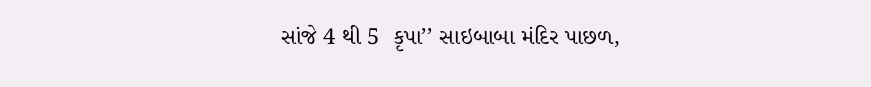સાંજે 4 થી 5  કૃપા’’ સાઇબાબા મંદિર પાછળ,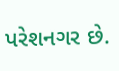પરેશનગર છે.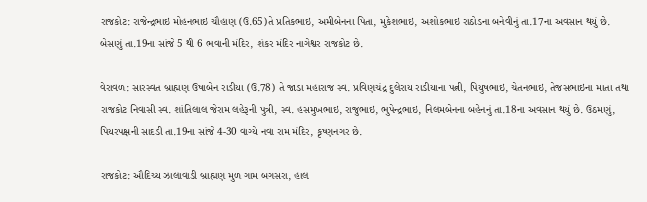રાજકોટ: રાજેન્દ્રભાઇ મોહનભાઇ ચૌહાણ (ઉ.65)તે પ્રતિકભાઇ, અમીબેનના પિતા, મુકેશભાઇ, અશોકભાઇ રાઠોડના બનેવીનું તા.17ના અવસાન થયું છે. બેસણું તા.19ના સાંજે 5 થી 6 ભવાની મંદિર, શંકર મંદિર નાગેશ્વર રાજકોટ છે.

વેરાવળ: સારસ્વત બ્રાહ્મણ ઉષાબેન રાડીયા (ઉ.78) તે જાડા મહારાજ સ્વ. પ્રવિણચંદ્ર દુલેરાય રાડીયાના પત્ની, પિયુષભાઇ, ચેતનભાઇ, તેજસભાઇના માતા તથા રાજકોટ નિવાસી સ્વ. શાંતિલાલ જેરામ લહેરૂની પુત્રી, સ્વ. હસમુખભાઇ, રાજુભાઇ, ભુપેન્દ્રભાઇ, નિલમબેનના બહેનનું તા.18ના અવસાન થયું છે. ઉઠમણું, પિયરપક્ષની સાદડી તા.19ના સાંજે 4-30 વાગ્યે નવા રામ મંદિર, કૃષ્ણનગર છે.

રાજકોટ: ઔદિચ્ય ઝાલાવાડી બ્રાહ્મણ મુળ ગામ બગસરા, હાલ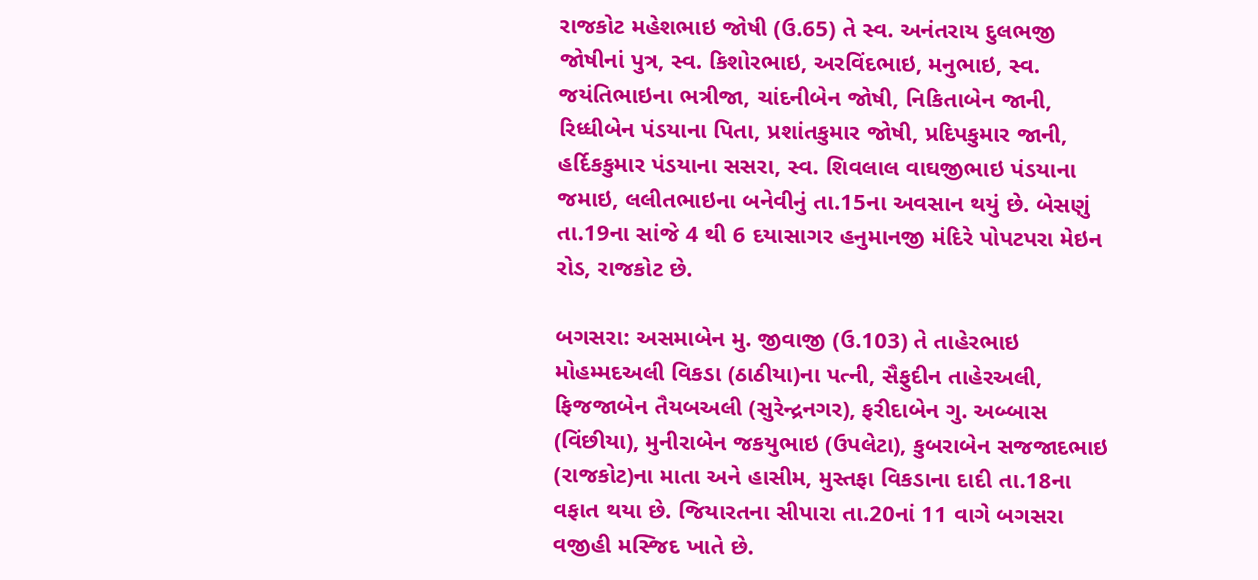રાજકોટ મહેશભાઇ જોષી (ઉ.65) તે સ્વ. અનંતરાય દુલભજી જોષીનાં પુત્ર, સ્વ. કિશોરભાઇ, અરવિંદભાઇ, મનુભાઇ, સ્વ. જયંતિભાઇના ભત્રીજા, ચાંદનીબેન જોષી, નિકિતાબેન જાની, રિધ્ધીબેન પંડયાના પિતા, પ્રશાંતકુમાર જોષી, પ્રદિપકુમાર જાની, હર્દિકકુમાર પંડયાના સસરા, સ્વ. શિવલાલ વાઘજીભાઇ પંડયાના જમાઇ, લલીતભાઇના બનેવીનું તા.15ના અવસાન થયું છે. બેસણું તા.19ના સાંજે 4 થી 6 દયાસાગર હનુમાનજી મંદિરે પોપટપરા મેઇન રોડ, રાજકોટ છે.

બગસરા: અસમાબેન મુ. જીવાજી (ઉ.103) તે તાહેરભાઇ મોહમ્મદઅલી વિકડા (ઠાઠીયા)ના પત્ની, સૈફુદીન તાહેરઅલી, ફિજજાબેન તૈયબઅલી (સુરેન્દ્રનગર), ફરીદાબેન ગુ. અબ્બાસ (વિંછીયા), મુનીરાબેન જકયુભાઇ (ઉપલેટા), કુબરાબેન સજજાદભાઇ (રાજકોટ)ના માતા અને હાસીમ, મુસ્તફા વિકડાના દાદી તા.18ના વફાત થયા છે. જિયારતના સીપારા તા.20નાં 11 વાગે બગસરા વજીહી મસ્જિદ ખાતે છે.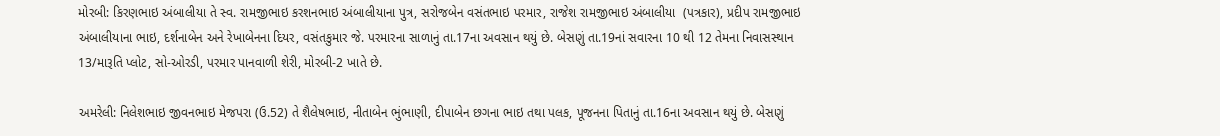મોરબી: કિરણભાઇ અંબાલીયા તે સ્વ. રામજીભાઇ કરશનભાઇ અંબાલીયાના પુત્ર, સરોજબેન વસંતભાઇ પરમાર, રાજેશ રામજીભાઇ અંબાલીયા  (પત્રકાર), પ્રદીપ રામજીભાઇ અંબાલીયાના ભાઇ, દર્શનાબેન અને રેખાબેનના દિયર, વસંતકુમાર જે. પરમારના સાળાનું તા.17ના અવસાન થયું છે. બેસણું તા.19નાં સવારના 10 થી 12 તેમના નિવાસસ્થાન 13/મારૂતિ પ્લોટ, સો-ઓરડી, પરમાર પાનવાળી શેરી, મોરબી-2 ખાતે છે.

અમરેલી: નિલેશભાઇ જીવનભાઇ મેજપરા (ઉ.52) તે શૈલેષભાઇ, નીતાબેન ભુંભાણી, દીપાબેન છગના ભાઇ તથા પલક, પૂજનના પિતાનું તા.16ના અવસાન થયું છે. બેસણું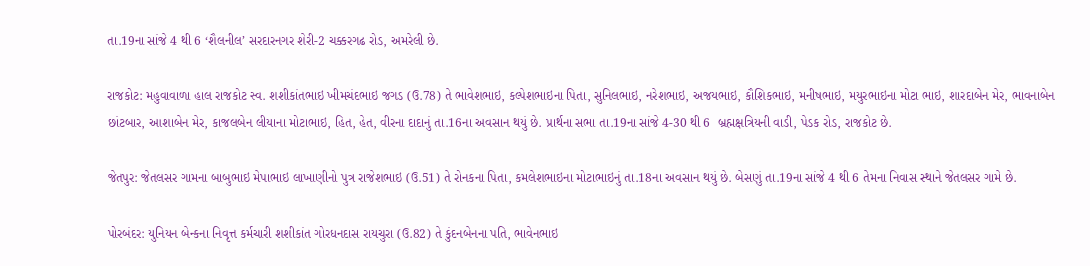તા.19ના સાંજે 4 થી 6 ‘શૈલનીલ’ સરદારનગર શેરી-2 ચક્કરગઢ રોડ, અમરેલી છે.

રાજકોટ: મહુવાવાળા હાલ રાજકોટ સ્વ. શશીકાંતભાઇ ખીમચંદભાઇ જગડ (ઉ.78) તે ભાવેશભાઇ, કલ્પેશભાઇના પિતા, સુનિલભાઇ, નરેશભાઇ, અજયભાઇ, કૌશિકભાઇ, મનીષભાઇ, મયુરભાઇના મોટા ભાઇ, શારદાબેન મેર, ભાવનાબેન છાંટબાર, આશાબેન મેર, કાજલબેન લીયાના મોટાભાઇ, હિત, હેત, વીરના દાદાનું તા.16ના અવસાન થયું છે. પ્રાર્થના સભા તા.19ના સાંજે 4-30 થી 6  બ્રહ્મક્ષત્રિયની વાડી, પેડક રોડ, રાજકોટ છે.

જેતપુર: જેતલસર ગામના બાબુભાઇ મેપાભાઇ લાખાણીનો પુત્ર રાજેશભાઇ (ઉ.51) તે રોનકના પિતા, કમલેશભાઇના મોટાભાઇનું તા.18ના અવસાન થયું છે. બેસણું તા.19ના સાંજે 4 થી 6 તેમના નિવાસ સ્થાને જેતલસર ગામે છે.

પોરબંદર: યુનિયન બેન્કના નિવૃત્ત કર્મચારી શશીકાંત ગોરધનદાસ રાયચુરા (ઉ.82) તે કુંદનબેનના પતિ, ભાવેનભાઇ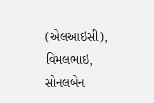(એલઆઇસી), વિમલભાઇ, સોનલબેન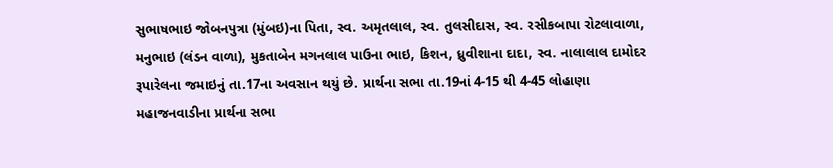સુભાષભાઇ જોબનપુત્રા (મુંબઇ)ના પિતા, સ્વ. અમૃતલાલ, સ્વ. તુલસીદાસ, સ્વ. રસીકબાપા રોટલાવાળા, મનુભાઇ (લંડન વાળા), મુકતાબેન મગનલાલ પાઉના ભાઇ, કિશન, ધ્રુવીશાના દાદા, સ્વ. નાલાલાલ દામોદર રૂપારેલના જમાઇનું તા.17ના અવસાન થયું છે. પ્રાર્થના સભા તા.19નાં 4-15 થી 4-45 લોહાણા મહાજનવાડીના પ્રાર્થના સભા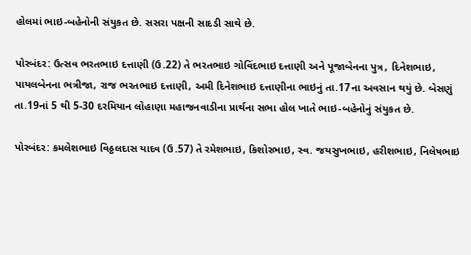હોલમાં ભાઇ-બહેનોની સંયુકત છે. સસરા પક્ષની સાદડી સાથે છે.

પોરબંદર: ઉત્સવ ભરતભાઇ દત્તાણી (ઉ.22) તે ભરતભાઇ ગોવિંદભાઇ દત્તાણી અને પૂજાબેનના પુત્ર, દિનેશભાઇ, પાયલબેનના ભત્રીજા, રાજ ભરતભાઇ દત્તાણી, અમી દિનેશભાઇ દત્તાણીના ભાઇનું તા.17ના અવસાન થયું છે. બેસણું તા.19નાં 5 થી 5-30 દરમિયાન લોહાણા મહાજનવાડીના પ્રાર્થના સભા હોલ ખાતે ભાઇ-બહેનોનું સંયુકત છે.

પોરબંદર: કમલેશભાઇ વિઠ્ઠલદાસ યાદવ (ઉ.57) તે રમેશભાઇ, કિશોરભાઇ, સ્વ. જયસુખભાઇ, હરીશભાઇ, નિલેષભાઇ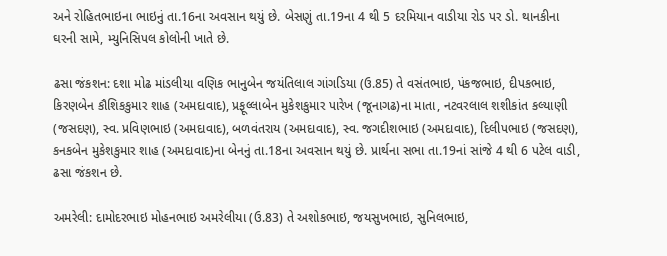અને રોહિતભાઇના ભાઇનું તા.16ના અવસાન થયું છે. બેસણું તા.19ના 4 થી 5 દરમિયાન વાડીયા રોડ પર ડો. થાનકીના ઘરની સામે, મ્યુનિસિપલ કોલોની ખાતે છે.

ઢસા જંકશન: દશા મોઢ માંડલીયા વણિક ભાનુબેન જયંતિલાલ ગાંગડિયા (ઉ.85) તે વસંતભાઇ, પંકજભાઇ, દીપકભાઇ, કિરણબેન કૌશિકકુમાર શાહ (અમદાવાદ), પ્રફૂલ્લાબેન મુકેશકુમાર પારેખ (જૂનાગઢ)ના માતા, નટવરલાલ શશીકાંત કલ્યાણી (જસદણ), સ્વ. પ્રવિણભાઇ (અમદાવાદ), બળવંતરાય (અમદાવાદ), સ્વ. જગદીશભાઇ (અમદાવાદ), દિલીપભાઇ (જસદણ), કનકબેન મુકેશકુમાર શાહ (અમદાવાદ)ના બેનનું તા.18ના અવસાન થયું છે. પ્રાર્થના સભા તા.19નાં સાંજે 4 થી 6 પટેલ વાડી, ઢસા જંકશન છે.

અમરેલી: દામોદરભાઇ મોહનભાઇ અમરેલીયા (ઉ.83) તે અશોકભાઇ, જયસુખભાઇ, સુનિલભાઇ,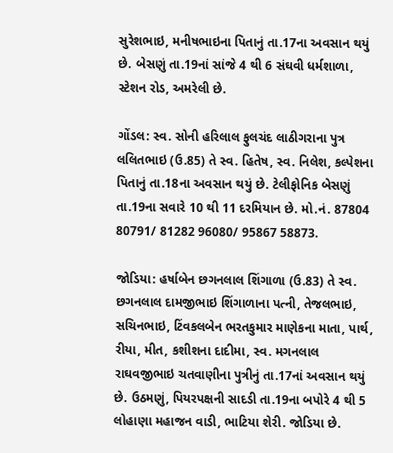સુરેશભાઇ, મનીષભાઇના પિતાનું તા.17ના અવસાન થયું છે. બેસણું તા.19નાં સાંજે 4 થી 6 સંઘવી ધર્મશાળા, સ્ટેશન રોડ, અમરેલી છે.

ગોંડલ: સ્વ. સોની હરિલાલ ફુલચંદ લાઠીગરાના પુત્ર લલિતભાઇ (ઉ.85) તે સ્વ. હિતેષ, સ્વ. નિલેશ, કલ્પેશના પિતાનું તા.18ના અવસાન થયું છે. ટેલીફોનિક બેસણું તા.19ના સવારે 10 થી 11 દરમિયાન છે. મો.નં. 87804 80791/ 81282 96080/ 95867 58873.

જોડિયા: હર્ષાબેન છગનલાલ શિંગાળા (ઉ.83) તે સ્વ. છગનલાલ દામજીભાઇ શિંગાળાના પત્ની, તેજલભાઇ, સચિનભાઇ, ટિંવકલબેન ભરતકુમાર માણેકના માતા, પાર્થ, રીયા, મીત, કશીશના દાદીમા, સ્વ. મગનલાલ રાઘવજીભાઇ ચતવાણીના પુત્રીનું તા.17નાં અવસાન થયું છે. ઉઠમણું, પિયરપક્ષની સાદડી તા.19ના બપોરે 4 થી 5 લોહાણા મહાજન વાડી, ભાટિયા શેરી. જોડિયા છે.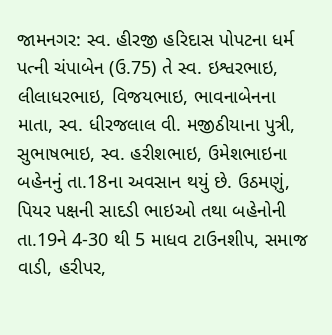જામનગર: સ્વ. હીરજી હરિદાસ પોપટના ધર્મ પત્ની ચંપાબેન (ઉ.75) તે સ્વ. ઇશ્વરભાઇ, લીલાધરભાઇ, વિજયભાઇ, ભાવનાબેનના માતા, સ્વ. ધીરજલાલ વી. મજીઠીયાના પુત્રી, સુભાષભાઇ, સ્વ. હરીશભાઇ, ઉમેશભાઇના બહેનનું તા.18ના અવસાન થયું છે. ઉઠમણું, પિયર પક્ષની સાદડી ભાઇઓ તથા બહેનોની તા.19ને 4-30 થી 5 માધવ ટાઉનશીપ, સમાજ વાડી, હરીપર,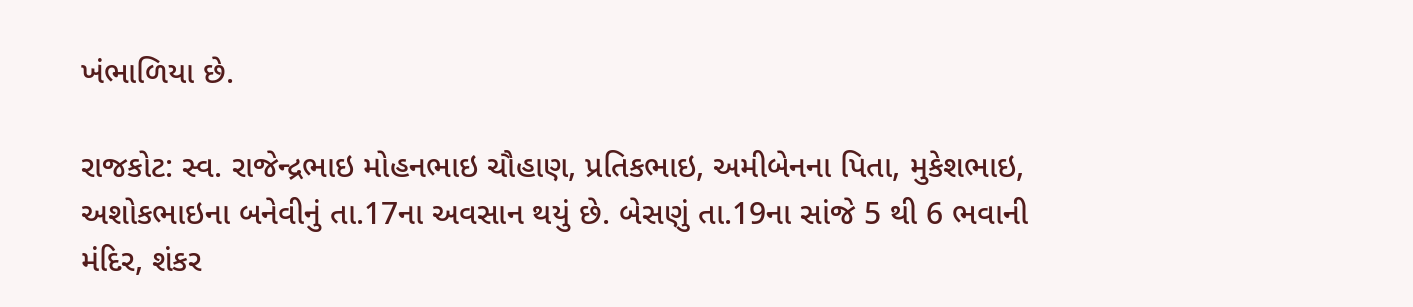ખંભાળિયા છે.

રાજકોટ: સ્વ. રાજેન્દ્રભાઇ મોહનભાઇ ચૌહાણ, પ્રતિકભાઇ, અમીબેનના પિતા, મુકેશભાઇ, અશોકભાઇના બનેવીનું તા.17ના અવસાન થયું છે. બેસણું તા.19ના સાંજે 5 થી 6 ભવાની મંદિર, શંકર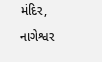મંદિર, નાગેશ્વર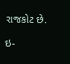રાજકોટ છે.

ઇ-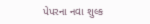પેપરના નવા શુલ્ક